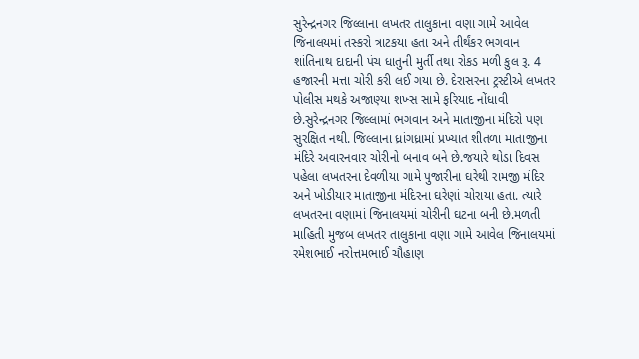સુરેન્દ્રનગર જિલ્લાના લખતર તાલુકાના વણા ગામે આવેલ જિનાલયમાં તસ્કરો ત્રાટકયા હતા અને તીર્થંકર ભગવાન શાંતિનાથ દાદાની પંચ ધાતુની મુર્તી તથા રોકડ મળી કુલ રૂ. 4 હજારની મત્તા ચોરી કરી લઈ ગયા છે. દેરાસરના ટ્રસ્ટીએ લખતર પોલીસ મથકે અજાણ્યા શખ્સ સામે ફરિયાદ નોંધાવી છે.સુરેન્દ્રનગર જિલ્લામાં ભગવાન અને માતાજીના મંદિરો પણ સુરક્ષિત નથી. જિલ્લાના ધ્રાંગધ્રામાં પ્રખ્યાત શીતળા માતાજીના મંદિરે અવારનવાર ચોરીનો બનાવ બને છે.જયારે થોડા દિવસ પહેલા લખતરના દેવળીયા ગામે પુજારીના ઘરેથી રામજી મંદિર અને ખોડીયાર માતાજીના મંદિરના ઘરેણાં ચોરાયા હતા. ત્યારે લખતરના વણામાં જિનાલયમાં ચોરીની ઘટના બની છે.મળતી માહિતી મુજબ લખતર તાલુકાના વણા ગામે આવેલ જિનાલયમાં રમેશભાઈ નરોત્તમભાઈ ચૌહાણ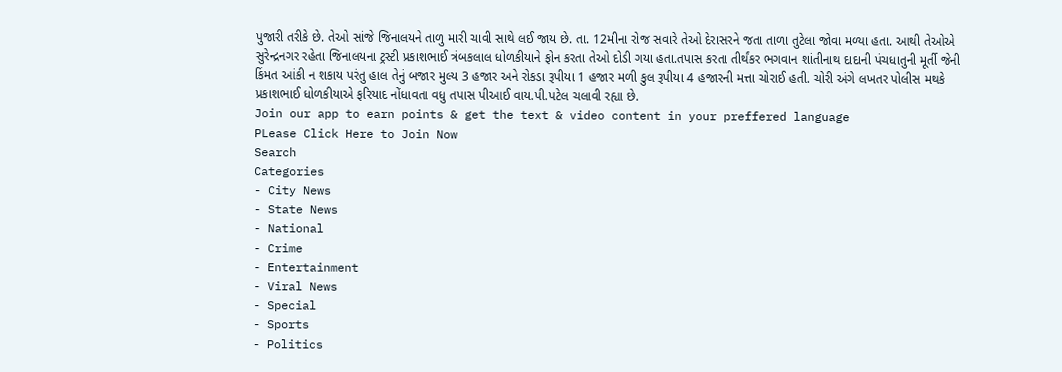પુજારી તરીકે છે. તેઓ સાંજે જિનાલયને તાળુ મારી ચાવી સાથે લઈ જાય છે. તા. 12મીના રોજ સવારે તેઓ દેરાસરને જતા તાળા તુટેલા જોવા મળ્યા હતા. આથી તેઓએ સુરેન્દ્રનગર રહેતા જિનાલયના ટ્રસ્ટી પ્રકાશભાઈ ત્રંબકલાલ ધોળકીયાને ફોન કરતા તેઓ દોડી ગયા હતા.તપાસ કરતા તીર્થંકર ભગવાન શાંતીનાથ દાદાની પંચધાતુની મૂર્તી જેની કિંમત આંકી ન શકાય પરંતુ હાલ તેનું બજાર મુલ્ય 3 હજાર અને રોકડા રૂપીયા 1 હજાર મળી કુલ રૂપીયા 4 હજારની મત્તા ચોરાઈ હતી. ચોરી અંગે લખતર પોલીસ મથકે પ્રકાશભાઈ ધોળકીયાએ ફરિયાદ નોંધાવતા વધુ તપાસ પીઆઈ વાય.પી.પટેલ ચલાવી રહ્યા છે.
Join our app to earn points & get the text & video content in your preffered language
PLease Click Here to Join Now
Search
Categories
- City News
- State News
- National
- Crime
- Entertainment
- Viral News
- Special
- Sports
- Politics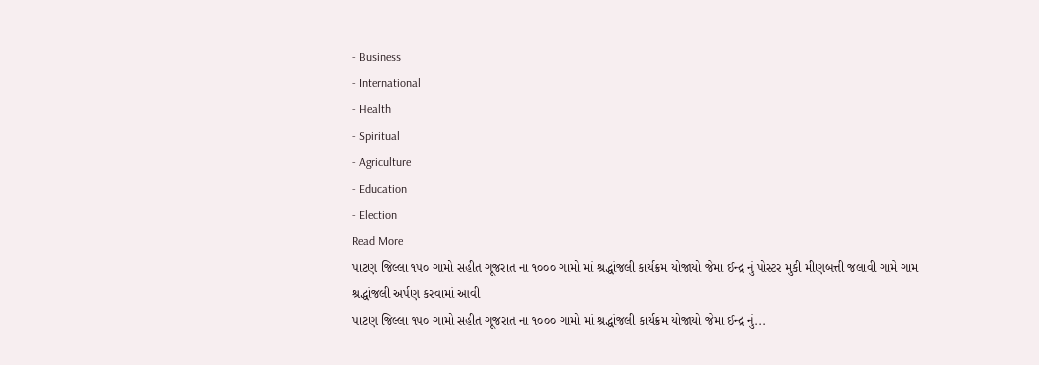- Business
- International
- Health
- Spiritual
- Agriculture
- Education
- Election
Read More
પાટણ જિલ્લા ૧૫૦ ગામો સહીત ગૂજરાત ના ૧૦૦૦ ગામો માં શ્રદ્ધાંજલી કાર્યક્રમ યોજાયો જેમા ઈન્દ્ર નું પોસ્ટર મુકી મીણબત્તી જલાવી ગામે ગામ શ્રદ્ધાંજલી અર્પણ કરવામાં આવી
પાટણ જિલ્લા ૧૫૦ ગામો સહીત ગૂજરાત ના ૧૦૦૦ ગામો માં શ્રદ્ધાંજલી કાર્યક્રમ યોજાયો જેમા ઈન્દ્ર નું...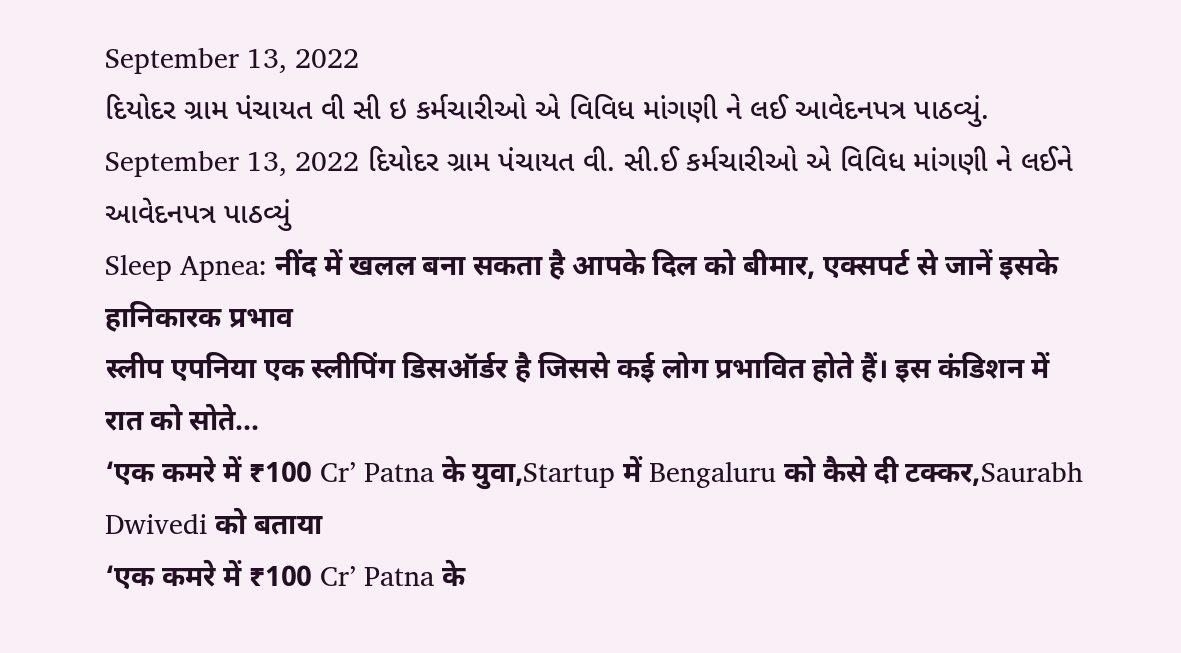September 13, 2022
દિયોદર ગ્રામ પંચાયત વી સી ઇ કર્મચારીઓ એ વિવિધ માંગણી ને લઈ આવેદનપત્ર પાઠવ્યું.
September 13, 2022 દિયોદર ગ્રામ પંચાયત વી. સી.ઈ કર્મચારીઓ એ વિવિધ માંગણી ને લઈને આવેદનપત્ર પાઠવ્યું
Sleep Apnea: नींद में खलल बना सकता है आपके दिल को बीमार, एक्सपर्ट से जानें इसके हानिकारक प्रभाव
स्लीप एपनिया एक स्लीपिंग डिसऑर्डर है जिससे कई लोग प्रभावित होते हैं। इस कंडिशन में रात को सोते...
‘एक कमरे में ₹100 Cr’ Patna के युवा,Startup में Bengaluru को कैसे दी टक्कर,Saurabh Dwivedi को बताया
‘एक कमरे में ₹100 Cr’ Patna के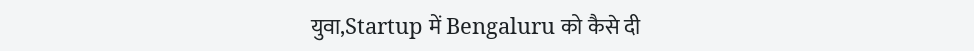युवा,Startup में Bengaluru को कैसे दी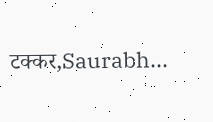टक्कर,Saurabh...